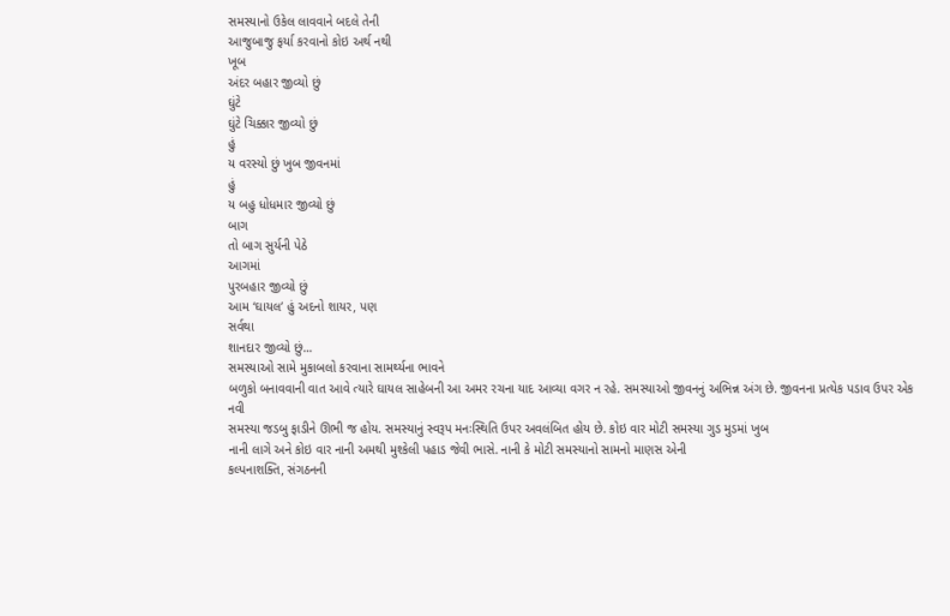સમસ્યાનો ઉકેલ લાવવાને બદલે તેની
આજુબાજુ ફર્યા કરવાનો કોઇ અર્થ નથી
ખૂબ
અંદર બહાર જીવ્યો છું
ઘુંટે
ઘુંટે ચિક્કાર જીવ્યો છું
હું
ય વરસ્યો છું ખુબ જીવનમાં
હું
ય બહુ ધોધમાર જીવ્યો છું
બાગ
તો બાગ સુર્યની પેઠે
આગમાં
પુરબહાર જીવ્યો છું
આમ ‘ઘાયલ’ હું અદનો શાયર, પણ
સર્વથા
શાનદાર જીવ્યો છું...
સમસ્યાઓ સામે મુકાબલો કરવાના સામર્થ્યના ભાવને
બળુકો બનાવવાની વાત આવે ત્યારે ઘાયલ સાહેબની આ અમર રચના યાદ આવ્યા વગર ન રહે. સમસ્યાઓ જીવનનું અભિન્ન અંગ છે. જીવનના પ્રત્યેક પડાવ ઉપર એક નવી
સમસ્યા જડબુ ફાડીને ઊભી જ હોય. સમસ્યાનું સ્વરૂપ મનઃસ્થિતિ ઉપર અવલંબિત હોય છે. કોઇ વાર મોટી સમસ્યા ગુડ મુડમાં ખુબ
નાની લાગે અને કોઇ વાર નાની અમથી મુશ્કેલી પહાડ જેવી ભાસે. નાની કે મોટી સમસ્યાનો સામનો માણસ એની
કલ્પનાશક્તિ, સંગઠનની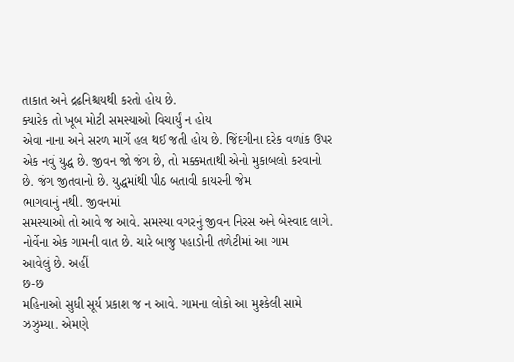તાકાત અને દ્રઢનિશ્ચયથી કરતો હોય છે.
ક્યારેક તો ખૂબ મોટી સમસ્યાઓ વિચાર્યું ન હોય
એવા નાના અને સરળ માર્ગે હલ થઈ જતી હોય છે. જિંદગીના દરેક વળાંક ઉપર એક નવું યુદ્ધ છે. જીવન જો જંગ છે, તો મક્કમતાથી એનો મુકાબલો કરવાનો છે. જંગ જીતવાનો છે. યુદ્ધમાંથી પીઠ બતાવી કાયરની જેમ
ભાગવાનું નથી. જીવનમાં
સમસ્યાઓ તો આવે જ આવે. સમસ્યા વગરનું જીવન નિરસ અને બેસ્વાદ લાગે.
નોર્વેના એક ગામની વાત છે. ચારે બાજુ પહાડોની તળેટીમાં આ ગામ
આવેલું છે. અહીં
છ-છ
મહિનાઓ સુધી સૂર્ય પ્રકાશ જ ન આવે. ગામના લોકો આ મુશ્કેલી સામે ઝઝુમ્યા. એમણે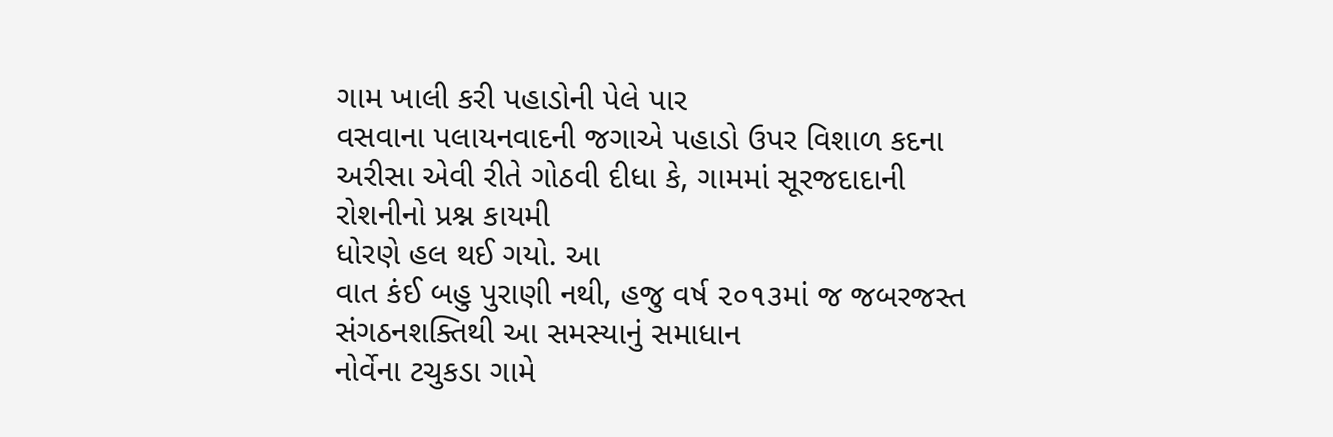ગામ ખાલી કરી પહાડોની પેલે પાર
વસવાના પલાયનવાદની જગાએ પહાડો ઉપર વિશાળ કદના અરીસા એવી રીતે ગોઠવી દીધા કે, ગામમાં સૂરજદાદાની રોશનીનો પ્રશ્ન કાયમી
ધોરણે હલ થઈ ગયો. આ
વાત કંઈ બહુ પુરાણી નથી, હજુ વર્ષ ૨૦૧૩માં જ જબરજસ્ત સંગઠનશક્તિથી આ સમસ્યાનું સમાધાન
નોર્વેના ટચુકડા ગામે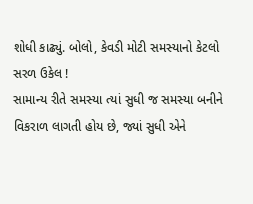શોધી કાઢ્યું. બોલો, કેવડી મોટી સમસ્યાનો કેટલો સરળ ઉકેલ !
સામાન્ય રીતે સમસ્યા ત્યાં સુધી જ સમસ્યા બનીને
વિકરાળ લાગતી હોય છે, જ્યાં સુધી એને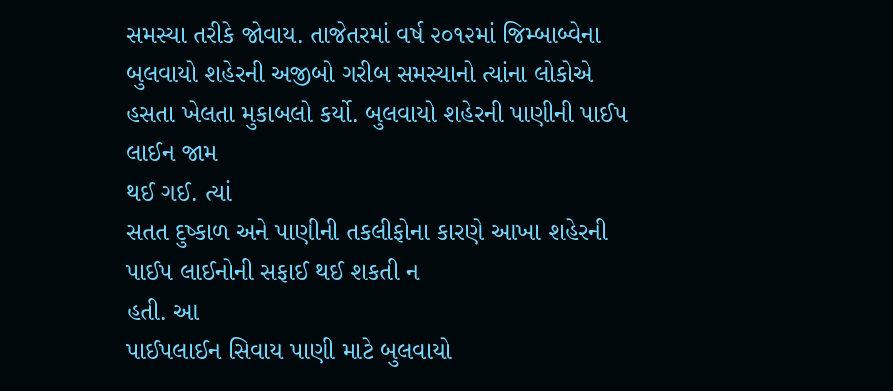સમસ્યા તરીકે જોવાય. તાજેતરમાં વર્ષ ૨૦૧૨માં જિમ્બાબ્વેના
બુલવાયો શહેરની અજીબો ગરીબ સમસ્યાનો ત્યાંના લોકોએ હસતા ખેલતા મુકાબલો કર્યો. બુલવાયો શહેરની પાણીની પાઈપ લાઈન જામ
થઈ ગઈ. ત્યાં
સતત દુષ્કાળ અને પાણીની તકલીફોના કારણે આખા શહેરની પાઈપ લાઈનોની સફાઈ થઈ શકતી ન
હતી. આ
પાઈપલાઈન સિવાય પાણી માટે બુલવાયો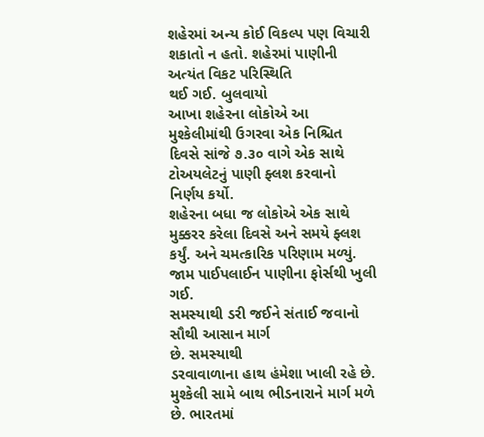શહેરમાં અન્ય કોઈ વિકલ્પ પણ વિચારી શકાતો ન હતો. શહેરમાં પાણીની અત્યંત વિકટ પરિસ્થિતિ
થઈ ગઈ. બુલવાયો
આખા શહેરના લોકોએ આ મુશ્કેલીમાંથી ઉગરવા એક નિશ્ચિત દિવસે સાંજે ૭.૩૦ વાગે એક સાથે ટોઅયલેટનું પાણી ફ્લશ કરવાનો
નિર્ણય કર્યો.
શહેરના બધા જ લોકોએ એક સાથે મુક્કરર કરેલા દિવસે અને સમયે ફ્લશ કર્યું. અને ચમત્કારિક પરિણામ મળ્યું. જામ પાઈપલાઈન પાણીના ફોર્સથી ખુલી ગઈ.
સમસ્યાથી ડરી જઈને સંતાઈ જવાનો સૌથી આસાન માર્ગ
છે. સમસ્યાથી
ડરવાવાળાના હાથ હંમેશા ખાલી રહે છે. મુશ્કેલી સામે બાથ ભીડનારાને માર્ગ મળે છે. ભારતમાં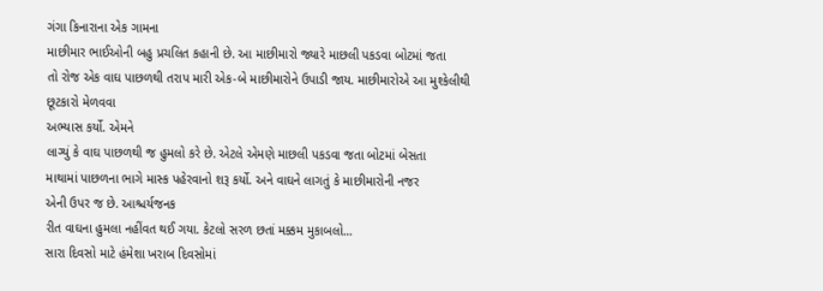ગંગા કિનારાના એક ગામના
માછીમાર ભાઈઓની બહુ પ્રચલિત કહાની છે. આ માછીમારો જ્યારે માછલી પકડવા બોટમાં જતા
તો રોજ એક વાઘ પાછળથી તરાપ મારી એક-બે માછીમારોને ઉપાડી જાય. માછીમારોએ આ મુશ્કેલીથી છૂટકારો મેળવવા
અભ્યાસ કર્યો. એમને
લાગ્યું કે વાઘ પાછળથી જ હુમલો કરે છે. એટલે એમણે માછલી પકડવા જતા બોટમાં બેસતા
માથામાં પાછળના ભાગે માસ્ક પહેરવાનો શરૂ કર્યો. અને વાઘને લાગતું કે માછીમારોની નજર
એની ઉપર જ છે. આશ્ચર્યજનક
રીત વાઘના હુમલા નહીંવત થઈ ગયા. કેટલો સરળ છતાં મક્કમ મુકાબલો...
સારા દિવસો માટે હંમેશા ખરાબ દિવસોમાં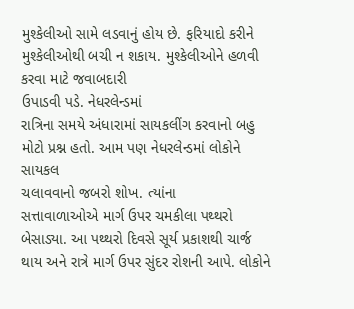મુશ્કેલીઓ સામે લડવાનું હોય છે. ફરિયાદો કરીને મુશ્કેલીઓથી બચી ન શકાય. મુશ્કેલીઓને હળવી કરવા માટે જવાબદારી
ઉપાડવી પડે. નેધરલેન્ડમાં
રાત્રિના સમયે અંધારામાં સાયકલીંગ કરવાનો બહુ મોટો પ્રશ્ન હતો. આમ પણ નેધરલેન્ડમાં લોકોને સાયકલ
ચલાવવાનો જબરો શોખ. ત્યાંના
સત્તાવાળાઓએ માર્ગ ઉપર ચમકીલા પથ્થરો બેસાડ્યા. આ પથ્થરો દિવસે સૂર્ય પ્રકાશથી ચાર્જ
થાય અને રાત્રે માર્ગ ઉપર સુંદર રોશની આપે. લોકોને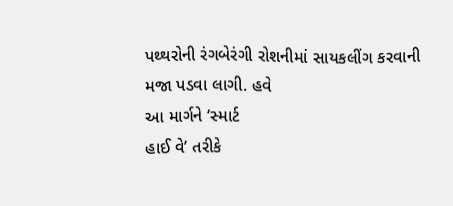પથ્થરોની રંગબેરંગી રોશનીમાં સાયકલીંગ કરવાની
મજા પડવા લાગી. હવે
આ માર્ગને ‘સ્માર્ટ
હાઈ વે’ તરીકે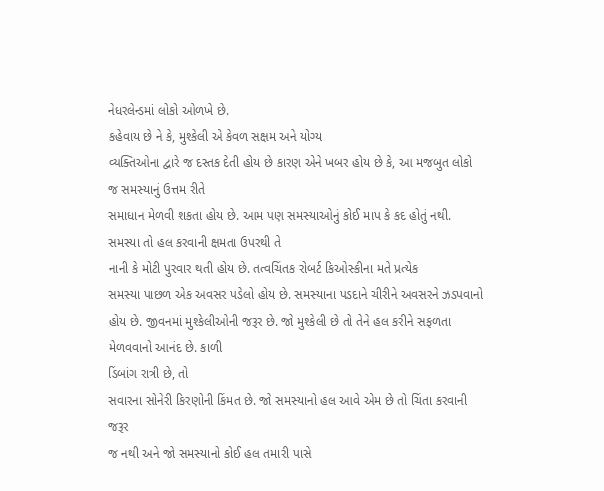નેધરલેન્ડમાં લોકો ઓળખે છે.
કહેવાય છે ને કે, મુશ્કેલી એ કેવળ સક્ષમ અને યોગ્ય
વ્યક્તિઓના દ્વારે જ દસ્તક દેતી હોય છે કારણ એને ખબર હોય છે કે, આ મજબુત લોકો જ સમસ્યાનું ઉત્તમ રીતે
સમાધાન મેળવી શકતા હોય છે. આમ પણ સમસ્યાઓનું કોઈ માપ કે કદ હોતું નથી. સમસ્યા તો હલ કરવાની ક્ષમતા ઉપરથી તે
નાની કે મોટી પુરવાર થતી હોય છે. તત્વચિંતક રોબર્ટ કિઓસ્કીના મતે પ્રત્યેક
સમસ્યા પાછળ એક અવસર પડેલો હોય છે. સમસ્યાના પડદાને ચીરીને અવસરને ઝડપવાનો હોય છે. જીવનમાં મુશ્કેલીઓની જરૂર છે. જો મુશ્કેલી છે તો તેને હલ કરીને સફળતા
મેળવવાનો આનંદ છે. કાળી
ડિંબાંગ રાત્રી છે, તો
સવારના સોનેરી કિરણોની કિંમત છે. જો સમસ્યાનો હલ આવે એમ છે તો ચિંતા કરવાની જરૂર
જ નથી અને જો સમસ્યાનો કોઈ હલ તમારી પાસે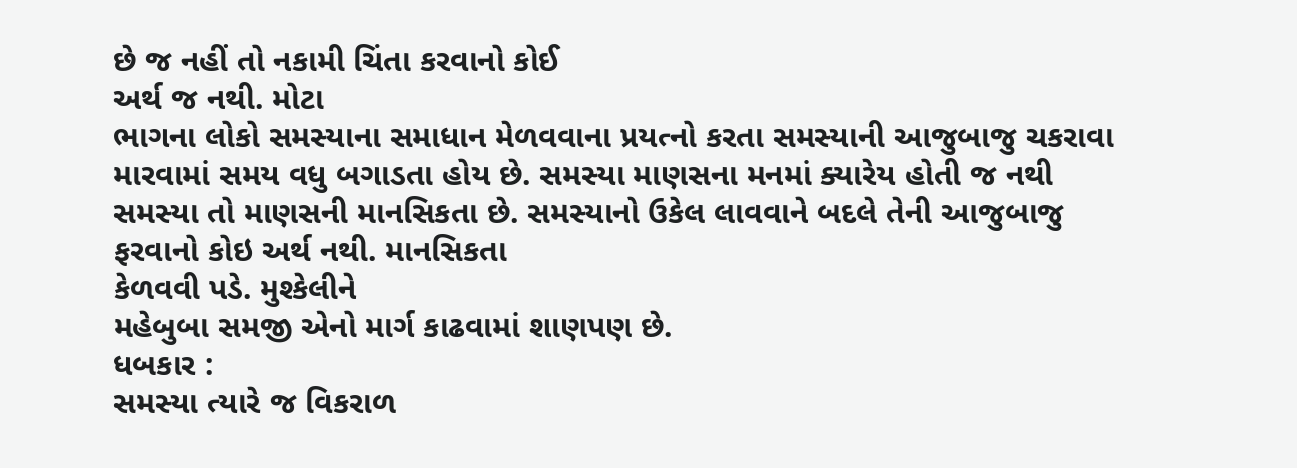છે જ નહીં તો નકામી ચિંતા કરવાનો કોઈ
અર્થ જ નથી. મોટા
ભાગના લોકો સમસ્યાના સમાધાન મેળવવાના પ્રયત્નો કરતા સમસ્યાની આજુબાજુ ચકરાવા
મારવામાં સમય વધુ બગાડતા હોય છે. સમસ્યા માણસના મનમાં ક્યારેય હોતી જ નથી
સમસ્યા તો માણસની માનસિકતા છે. સમસ્યાનો ઉકેલ લાવવાને બદલે તેની આજુબાજુ
ફરવાનો કોઇ અર્થ નથી. માનસિકતા
કેળવવી પડે. મુશ્કેલીને
મહેબુબા સમજી એનો માર્ગ કાઢવામાં શાણપણ છે.
ધબકાર :
સમસ્યા ત્યારે જ વિકરાળ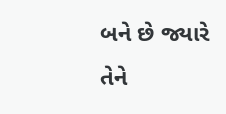બને છે જ્યારે
તેને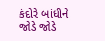કંદોરે બાંધીને જોડે જોડે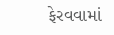ફેરવવામાં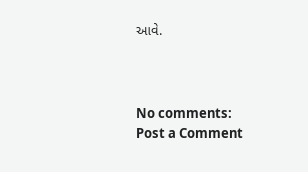આવે.



No comments:
Post a Comment